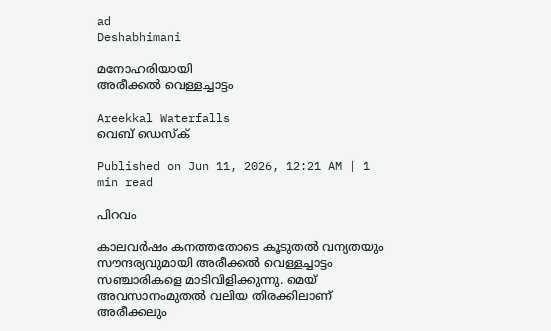ad
Deshabhimani

മനോഹരിയായി
അരീക്കൽ വെള്ളച്ചാട്ടം

Areekkal Waterfalls
വെബ് ഡെസ്ക്

Published on Jun 11, 2026, 12:21 AM | 1 min read

പിറവം

കാലവർഷം കനത്തതോടെ കൂടുതല്‍ വന്യതയും സൗന്ദര്യവുമായി അരീക്കല്‍ വെള്ളച്ചാട്ടം സഞ്ചാരികളെ മാടിവിളിക്കുന്നു. മെയ് അവസാനംമുതൽ വലിയ തിരക്കിലാണ് അരീക്കലും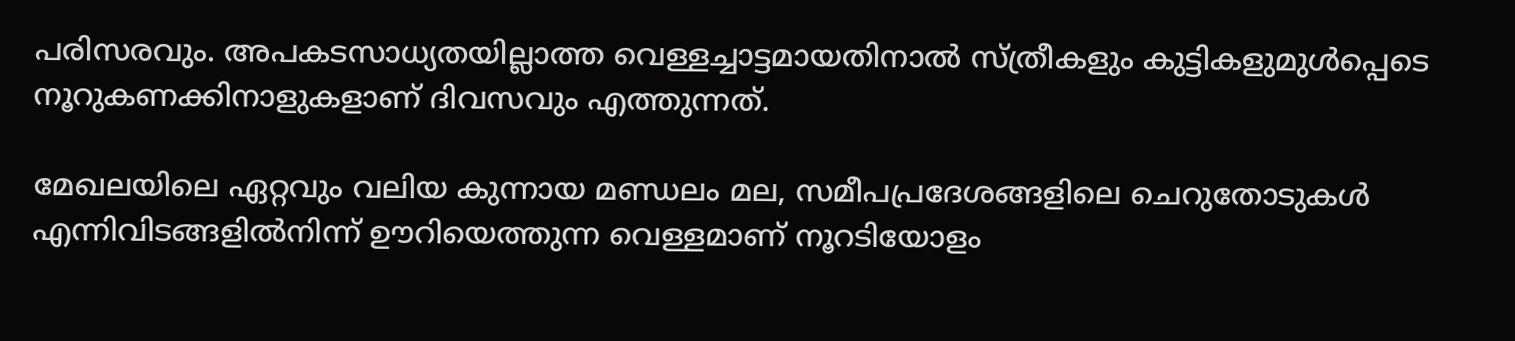പരിസരവും. അപകടസാധ്യതയില്ലാത്ത വെള്ളച്ചാട്ടമായതിനാൽ സ്ത്രീകളും കുട്ടികളുമുൾപ്പെടെ നൂറുകണക്കിനാളുകളാണ് ദിവസവും എത്തുന്നത്.

മേഖലയിലെ ഏറ്റവും വലിയ കുന്നായ മണ്ഡലം മല, സമീപപ്രദേശങ്ങളിലെ ചെറുതോടുകൾ എന്നിവിടങ്ങളിൽനിന്ന്‌ ഊറിയെത്തുന്ന വെള്ളമാണ് നൂറടിയോളം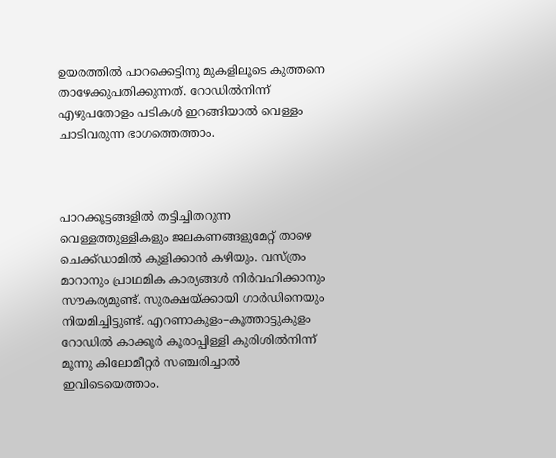ഉയരത്തില്‍ പാറക്കെട്ടിനു മുകളിലൂടെ കുത്തനെ താഴേക്കുപതിക്കുന്നത്. റോഡിൽനിന്ന്‌ എഴുപതോളം പടികൾ ഇറങ്ങിയാൽ വെള്ളം ചാടിവരുന്ന ഭാഗത്തെത്താം.



പാറക്കൂട്ടങ്ങളിൽ തട്ടിച്ചിതറുന്ന വെള്ളത്തുള്ളികളും ജലകണങ്ങളുമേറ്റ് താഴെ ചെക്ക്ഡാമിൽ കുളിക്കാൻ കഴിയും. വസ്ത്രം മാറാനും പ്രാഥമിക കാര്യങ്ങൾ നിർവഹിക്കാനും സ‍ൗകര്യമുണ്ട്‌. സുരക്ഷയ്‌ക്കായി ഗാർഡിനെയും നിയമിച്ചിട്ടുണ്ട്. എറണാകുളം–കൂത്താട്ടുകുളം റോഡിൽ കാക്കൂർ കൂരാപ്പിള്ളി കുരിശിൽനിന്ന്‌ മൂന്നു കിലോമീറ്റർ സഞ്ചരിച്ചാൽ ഇവിടെയെത്താം.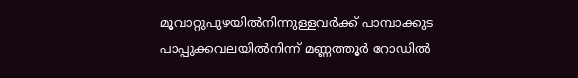മൂവാറ്റുപുഴയിൽനിന്നുള്ളവർക്ക് പാമ്പാക്കുട പാപ്പുക്കവലയിൽനിന്ന്‌ മണ്ണത്തൂർ റോഡിൽ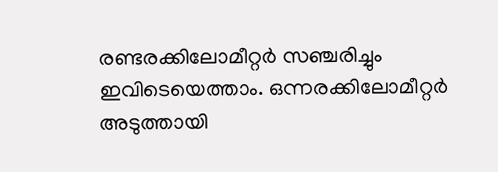രണ്ടരക്കിലോമീറ്റർ സഞ്ചരിച്ചും ഇവിടെയെത്താം. ഒന്നരക്കിലോമീറ്റർ അടുത്തായി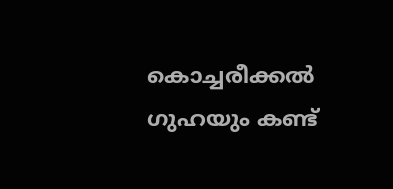കൊച്ചരീക്കൽ ഗുഹയും കണ്ട്‌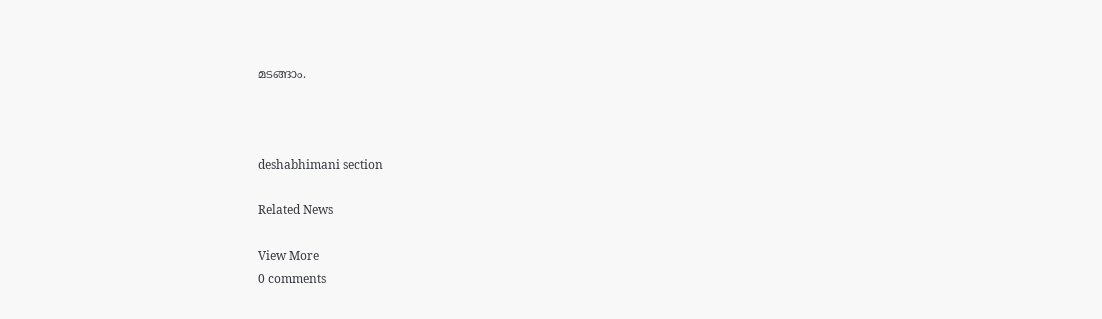മടങ്ങാം.



deshabhimani section

Related News

View More
0 comments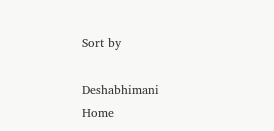Sort by

Deshabhimani
Home